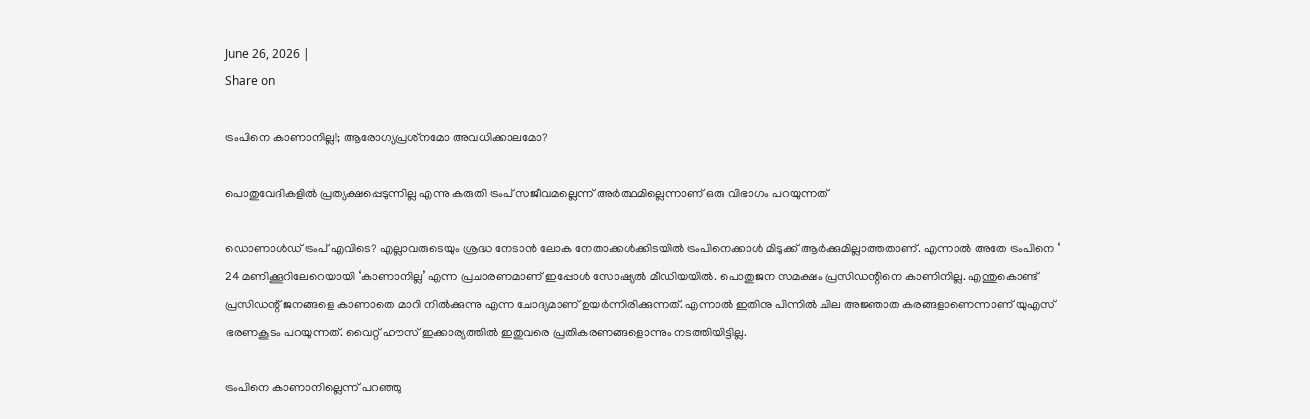June 26, 2026 |
Share on

ട്രംപിനെ കാണാനില്ല!; ആരോഗ്യപ്രശ്‌നമോ അവധിക്കാലമോ?

പൊതുവേദികളില്‍ പ്രത്യക്ഷപ്പെടുന്നില്ല എന്നു കരുതി ട്രംപ് സജീവമല്ലെന്ന് അര്‍ത്ഥമില്ലെന്നാണ് ഒരു വിഭാഗം പറയുന്നത്

ഡൊണാള്‍ഡ് ട്രംപ് എവിടെ? എല്ലാവരുടെയും ശ്രദ്ധ നേടാന്‍ ലോക നേതാക്കള്‍ക്കിടയില്‍ ട്രംപിനെക്കാള്‍ മിടുക്ക് ആര്‍ക്കുമില്ലാത്തതാണ്. എന്നാല്‍ അതേ ട്രംപിനെ ‘ 24 മണിക്കൂറിലേറെയായി ‘കാണാനില്ല’ എന്ന പ്രചാരണമാണ് ഇപ്പോള്‍ സോഷ്യല്‍ മീഡിയയില്‍. പൊതുജന സമക്ഷം പ്രസിഡന്റിനെ കാണിനില്ല. എന്തുകൊണ്ട് പ്രസിഡന്റ് ജനങ്ങളെ കാണാതെ മാറി നില്‍ക്കുന്നു എന്ന ചോദ്യമാണ് ഉയര്‍ന്നിരിക്കുന്നത്. എന്നാല്‍ ഇതിനു പിന്നില്‍ ചില അജ്ഞാത കരങ്ങളാണെന്നാണ് യുഎസ് ഭരണകൂടം പറയുന്നത്. വൈറ്റ് ഹൗസ് ഇക്കാര്യത്തില്‍ ഇതുവരെ പ്രതികരണങ്ങളൊന്നും നടത്തിയിട്ടില്ല.

ട്രംപിനെ കാണാനില്ലെന്ന് പറഞ്ഞു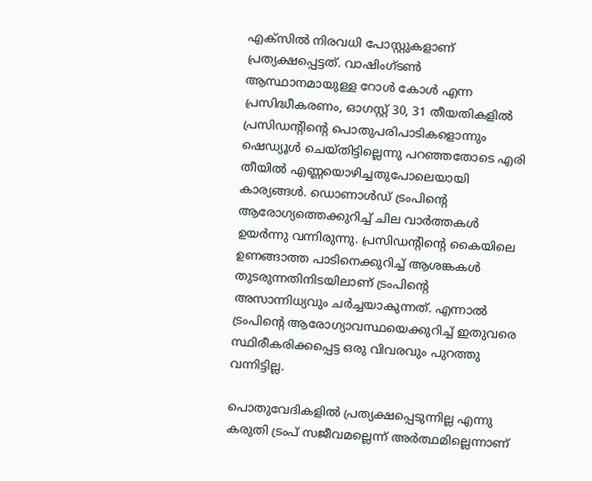എക്സില്‍ നിരവധി പോസ്റ്റുകളാണ് പ്രത്യക്ഷപ്പെട്ടത്. വാഷിംഗ്ടണ്‍ ആസ്ഥാനമായുള്ള റോള്‍ കോള്‍ എന്ന പ്രസിദ്ധീകരണം, ഓഗസ്റ്റ് 30, 31 തീയതികളില്‍ പ്രസിഡന്റിന്റെ പൊതുപരിപാടികളൊന്നും ഷെഡ്യൂള്‍ ചെയ്തിട്ടില്ലെന്നു പറഞ്ഞതോടെ എരി തീയില്‍ എണ്ണയൊഴിച്ചതുപോലെയായി കാര്യങ്ങള്‍. ഡൊണാള്‍ഡ് ട്രംപിന്റെ ആരോഗ്യത്തെക്കുറിച്ച് ചില വാര്‍ത്തകള്‍ ഉയര്‍ന്നു വന്നിരുന്നു. പ്രസിഡന്റിന്റെ കൈയിലെ ഉണങ്ങാത്ത പാടിനെക്കുറിച്ച് ആശങ്കകള്‍ തുടരുന്നതിനിടയിലാണ് ട്രംപിന്റെ അസാന്നിധ്യവും ചര്‍ച്ചയാകുന്നത്. എന്നാല്‍ ട്രംപിന്റെ ആരോഗ്യാവസ്ഥയെക്കുറിച്ച് ഇതുവരെ സ്ഥിരീകരിക്കപ്പെട്ട ഒരു വിവരവും പുറത്തു വന്നിട്ടില്ല.

പൊതുവേദികളില്‍ പ്രത്യക്ഷപ്പെടുന്നില്ല എന്നു കരുതി ട്രംപ് സജീവമല്ലെന്ന് അര്‍ത്ഥമില്ലെന്നാണ്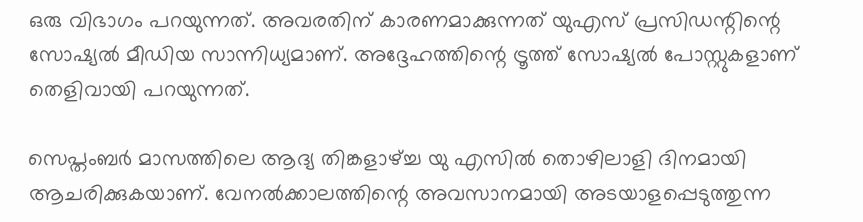ഒരു വിഭാഗം പറയുന്നത്. അവരതിന് കാരണമാക്കുന്നത് യുഎസ് പ്രസിഡന്റിന്റെ സോഷ്യല്‍ മീഡിയ സാന്നിധ്യമാണ്. അദ്ദേഹത്തിന്റെ ട്രൂത്ത് സോഷ്യല്‍ പോസ്റ്റുകളാണ് തെളിവായി പറയുന്നത്.

സെപ്തംബര്‍ മാസത്തിലെ ആദ്യ തിങ്കളാഴ്ച്ച യു എസില്‍ തൊഴിലാളി ദിനമായി ആചരിക്കുകയാണ്. വേനല്‍ക്കാലത്തിന്റെ അവസാനമായി അടയാളപ്പെടുത്തുന്ന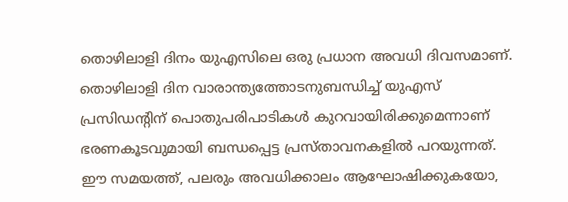തൊഴിലാളി ദിനം യുഎസിലെ ഒരു പ്രധാന അവധി ദിവസമാണ്. തൊഴിലാളി ദിന വാരാന്ത്യത്തോടനുബന്ധിച്ച് യുഎസ് പ്രസിഡന്റിന് പൊതുപരിപാടികള്‍ കുറവായിരിക്കുമെന്നാണ് ഭരണകൂടവുമായി ബന്ധപ്പെട്ട പ്രസ്താവനകളില്‍ പറയുന്നത്. ഈ സമയത്ത്, പലരും അവധിക്കാലം ആഘോഷിക്കുകയോ,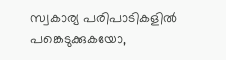സ്വകാര്യ പരിപാടികളില്‍ പങ്കെടുക്കുകയോ,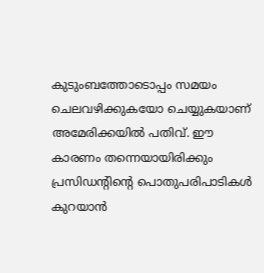കുടുംബത്തോടൊപ്പം സമയം ചെലവഴിക്കുകയോ ചെയ്യുകയാണ് അമേരിക്കയില്‍ പതിവ്. ഈ കാരണം തന്നെയായിരിക്കും പ്രസിഡന്റിന്റെ പൊതുപരിപാടികള്‍ കുറയാന്‍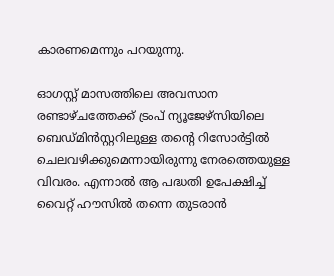കാരണമെന്നും പറയുന്നു.

ഓഗസ്റ്റ് മാസത്തിലെ അവസാന രണ്ടാഴ്ചത്തേക്ക് ട്രംപ് ന്യൂജേഴ്സിയിലെ ബെഡ്മിന്‍സ്റ്ററിലുള്ള തന്റെ റിസോര്‍ട്ടില്‍ ചെലവഴിക്കുമെന്നായിരുന്നു നേരത്തെയുള്ള വിവരം. എന്നാല്‍ ആ പദ്ധതി ഉപേക്ഷിച്ച് വൈറ്റ് ഹൗസില്‍ തന്നെ തുടരാന്‍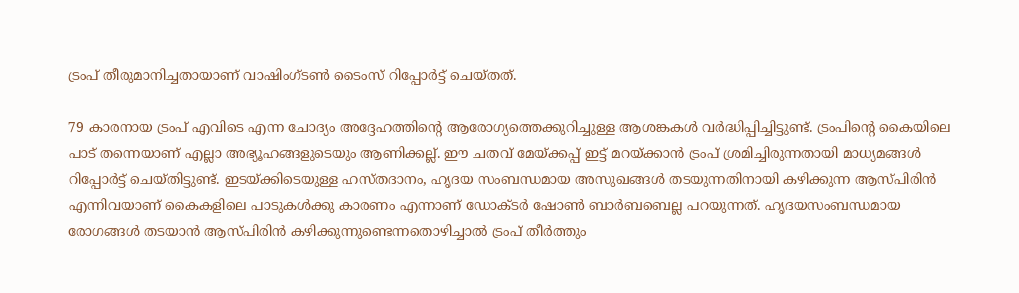ട്രംപ് തീരുമാനിച്ചതായാണ് വാഷിംഗ്ടണ്‍ ടൈംസ് റിപ്പോര്‍ട്ട് ചെയ്തത്.

79 കാരനായ ട്രംപ് എവിടെ എന്ന ചോദ്യം അദ്ദേഹത്തിന്റെ ആരോഗ്യത്തെക്കുറിച്ചുള്ള ആശങ്കകള്‍ വര്‍ദ്ധിപ്പിച്ചിട്ടുണ്ട്. ട്രംപിന്റെ കൈയിലെ പാട് തന്നെയാണ് എല്ലാ അഭ്യൂഹങ്ങളുടെയും ആണിക്കല്ല്. ഈ ചതവ് മേയ്ക്കപ്പ് ഇട്ട് മറയ്ക്കാന്‍ ട്രംപ് ശ്രമിച്ചിരുന്നതായി മാധ്യമങ്ങള്‍ റിപ്പോര്‍ട്ട് ചെയ്തിട്ടുണ്ട്. ഇടയ്ക്കിടെയുള്ള ഹസ്തദാനം, ഹൃദയ സംബന്ധമായ അസുഖങ്ങള്‍ തടയുന്നതിനായി കഴിക്കുന്ന ആസ്പിരിന്‍ എന്നിവയാണ് കൈകളിലെ പാടുകള്‍ക്കു കാരണം എന്നാണ് ഡോക്ടര്‍ ഷോണ്‍ ബാര്‍ബബെല്ല പറയുന്നത്. ഹൃദയസംബന്ധമായ രോഗങ്ങള്‍ തടയാന്‍ ആസ്പിരിന്‍ കഴിക്കുന്നുണ്ടെന്നതൊഴിച്ചാല്‍ ട്രംപ് തീര്‍ത്തും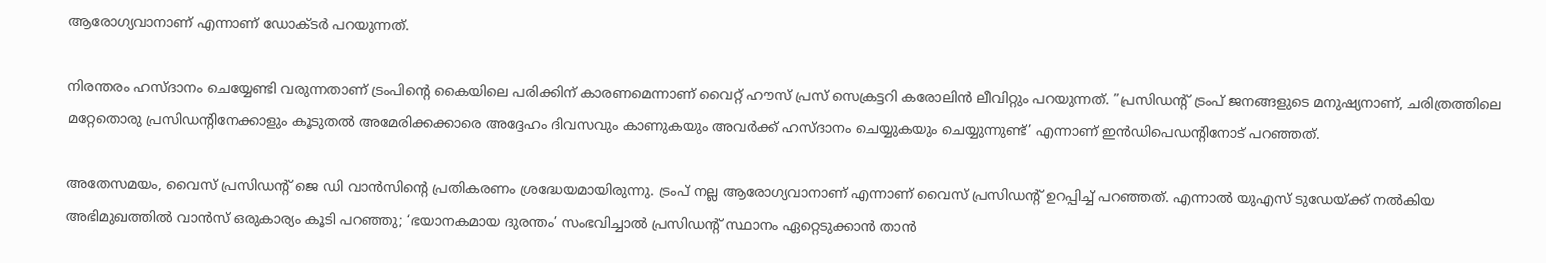ആരോഗ്യവാനാണ് എന്നാണ് ഡോക്ടര്‍ പറയുന്നത്.

നിരന്തരം ഹസ്ദാനം ചെയ്യേണ്ടി വരുന്നതാണ് ട്രംപിന്റെ കൈയിലെ പരിക്കിന് കാരണമെന്നാണ് വൈറ്റ് ഹൗസ് പ്രസ് സെക്രട്ടറി കരോലിന്‍ ലീവിറ്റും പറയുന്നത്. ”പ്രസിഡന്റ് ട്രംപ് ജനങ്ങളുടെ മനുഷ്യനാണ്, ചരിത്രത്തിലെ മറ്റേതൊരു പ്രസിഡന്റിനേക്കാളും കൂടുതല്‍ അമേരിക്കക്കാരെ അദ്ദേഹം ദിവസവും കാണുകയും അവര്‍ക്ക് ഹസ്ദാനം ചെയ്യുകയും ചെയ്യുന്നുണ്ട്’ എന്നാണ് ഇന്‍ഡിപെഡന്റിനോട് പറഞ്ഞത്.

അതേസമയം, വൈസ് പ്രസിഡന്റ് ജെ ഡി വാന്‍സിന്റെ പ്രതികരണം ശ്രദ്ധേയമായിരുന്നു. ട്രംപ് നല്ല ആരോഗ്യവാനാണ് എന്നാണ് വൈസ് പ്രസിഡന്റ് ഉറപ്പിച്ച് പറഞ്ഞത്. എന്നാല്‍ യുഎസ് ടുഡേയ്ക്ക് നല്‍കിയ അഭിമുഖത്തില്‍ വാന്‍സ് ഒരുകാര്യം കൂടി പറഞ്ഞു; ‘ഭയാനകമായ ദുരന്തം’ സംഭവിച്ചാല്‍ പ്രസിഡന്റ് സ്ഥാനം ഏറ്റെടുക്കാന്‍ താന്‍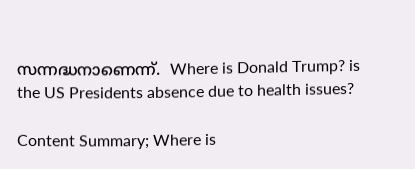സന്നദ്ധനാണെന്ന്.  Where is Donald Trump? is the US Presidents absence due to health issues?

Content Summary; Where is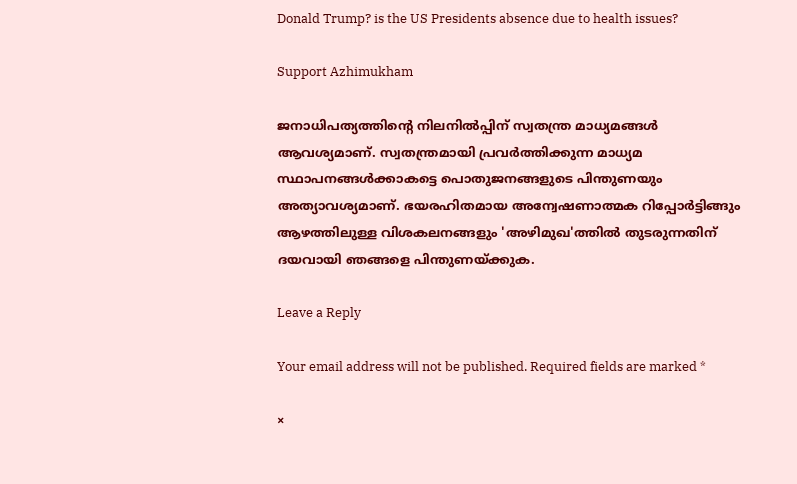Donald Trump? is the US Presidents absence due to health issues?

Support Azhimukham

ജനാധിപത്യത്തിന്റെ നിലനിൽപ്പിന് സ്വതന്ത്ര മാധ്യമങ്ങൾ ആവശ്യമാണ്. സ്വതന്ത്രമായി പ്രവർത്തിക്കുന്ന മാധ്യമ സ്ഥാപനങ്ങൾക്കാകട്ടെ പൊതുജനങ്ങളുടെ പിന്തുണയും അത്യാവശ്യമാണ്. ഭയരഹിതമായ അന്വേഷണാത്മക റിപ്പോർട്ടിങ്ങും ആഴത്തിലുള്ള വിശകലനങ്ങളും 'അഴിമുഖ'ത്തിൽ തുടരുന്നതിന് ദയവായി ഞങ്ങളെ പിന്തുണയ്ക്കുക.

Leave a Reply

Your email address will not be published. Required fields are marked *

×